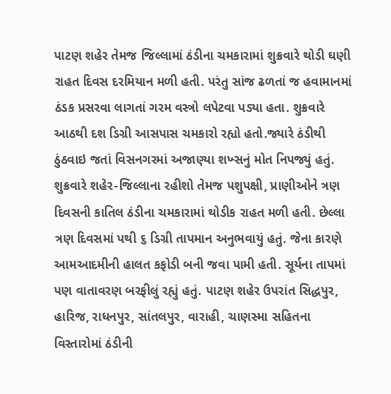પાટણ શહેર તેમજ જિલ્લામાં ઠંડીના ચમકારામાં શુક્રવારે થોડી ઘણી રાહત દિવસ દરમિયાન મળી હતી. પરંતુ સાંજ ઢળતાં જ હવામાનમાં ઠંડક પ્રસરવા લાગતાં ગરમ વસ્ત્રો લપેટવા પડ્યા હતા. શુક્રવારે આઠથી દશ ડિગ્રી આસપાસ ચમકારો રહ્યો હતો.જ્યારે ઠંડીથી ઠુંઠવાઇ જતાં વિસનગરમાં અજાણ્યા શખ્સનું મોત નિપજ્યું હતું.
શુક્રવારે શહેર-જિલ્લાના રહીશો તેમજ પશુપક્ષી, પ્રાણીઓને ત્રણ દિવસની કાતિલ ઠંડીના ચમકારામાં થોડીક રાહત મળી હતી. છેલ્લા ત્રણ દિવસમાં પથી ૬ ડિગ્રી તાપમાન અનુભવાયું હતું. જેના કારણે આમઆદમીની હાલત કફોડી બની જવા પામી હતી. સૂર્યના તાપમાં પણ વાતાવરણ બરફીલું રહ્યું હતું. પાટણ શહેર ઉપરાંત સિદ્ધપુર, હારિજ, રાધનપુર, સાંતલપુર, વારાહી, ચાણસ્મા સહિતના વિસ્તારોમાં ઠંડીની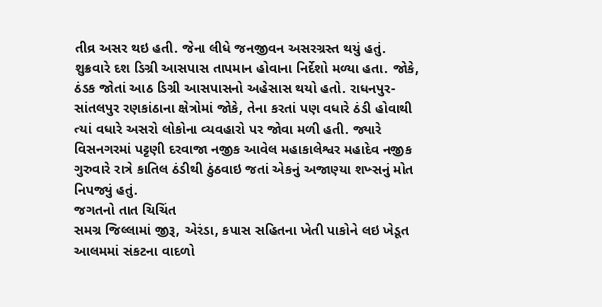તીવ્ર અસર થઇ હતી. જેના લીધે જનજીવન અસરગ્રસ્ત થયું હતું.
શુક્રવારે દશ ડિગ્રી આસપાસ તાપમાન હોવાના નિર્દેશો મળ્યા હતા. જોકે, ઠંડક જોતાં આઠ ડિગ્રી આસપાસનો અહેસાસ થયો હતો. રાધનપુર-સાંતલપુર રણકાંઠાના ક્ષેત્રોમાં જોકે, તેના કરતાં પણ વધારે ઠંડી હોવાથી ત્યાં વધારે અસરો લોકોના વ્યવહારો પર જોવા મળી હતી. જ્યારે વિસનગરમાં પટ્ટણી દરવાજા નજીક આવેલ મહાકાલેશ્વર મહાદેવ નજીક ગુરુવારે રાત્રે કાતિલ ઠંડીથી ઠુંઠવાઇ જતાં એકનું અજાણ્યા શખ્સનું મોત નિપજ્યું હતું.
જગતનો તાત ચિચિંત
સમગ્ર જિલ્લામાં જીરૂ, એરંડા, કપાસ સહિતના ખેતી પાકોને લઇ ખેડૂત આલમમાં સંકટના વાદળો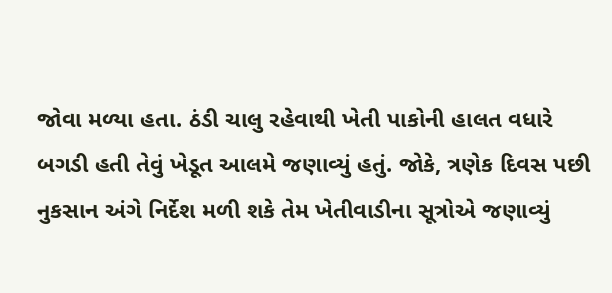જોવા મળ્યા હતા. ઠંડી ચાલુ રહેવાથી ખેતી પાકોની હાલત વધારે બગડી હતી તેવું ખેડૂત આલમે જણાવ્યું હતું. જોકે, ત્રણેક દિવસ પછી નુકસાન અંગે નિર્દેશ મળી શકે તેમ ખેતીવાડીના સૂત્રોએ જણાવ્યું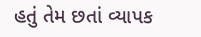હતું તેમ છતાં વ્યાપક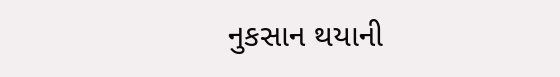નુકસાન થયાની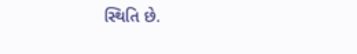સ્થિતિ છે.